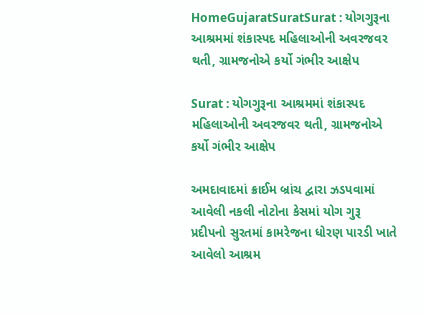HomeGujaratSuratSurat : યોગગુરૂના આશ્રમમાં શંકાસ્પદ મહિલાઓની અવરજવર થતી, ગ્રામજનોએ કર્યો ગંભીર આક્ષેપ

Surat : યોગગુરૂના આશ્રમમાં શંકાસ્પદ મહિલાઓની અવરજવર થતી, ગ્રામજનોએ કર્યો ગંભીર આક્ષેપ

અમદાવાદમાં ક્રાઈમ બ્રાંચ દ્વારા ઝડપવામાં આવેલી નકલી નોટોના કેસમાં યોગ ગુરૂ પ્રદીપનો સુરતમાં કામરેજના ધોરણ પારડી ખાતે આવેલો આશ્રમ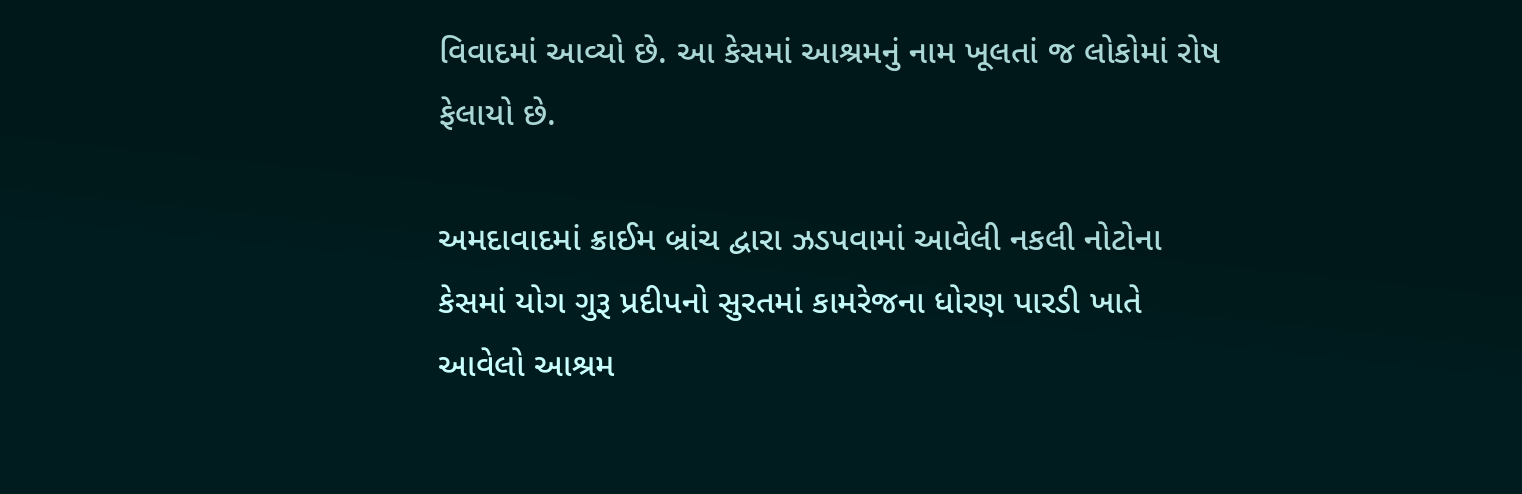વિવાદમાં આવ્યો છે. આ કેસમાં આશ્રમનું નામ ખૂલતાં જ લોકોમાં રોષ ફેલાયો છે.

અમદાવાદમાં ક્રાઈમ બ્રાંચ દ્વારા ઝડપવામાં આવેલી નકલી નોટોના કેસમાં યોગ ગુરૂ પ્રદીપનો સુરતમાં કામરેજના ધોરણ પારડી ખાતે આવેલો આશ્રમ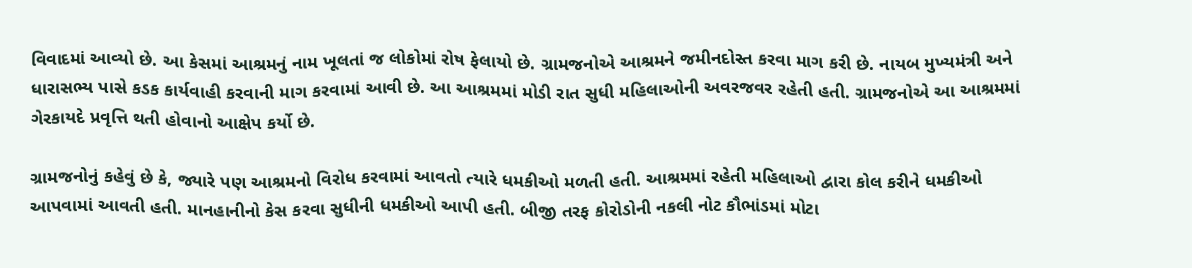વિવાદમાં આવ્યો છે. આ કેસમાં આશ્રમનું નામ ખૂલતાં જ લોકોમાં રોષ ફેલાયો છે. ગ્રામજનોએ આશ્રમને જમીનદોસ્ત કરવા માગ કરી છે. નાયબ મુખ્યમંત્રી અને ધારાસભ્ય પાસે કડક કાર્યવાહી કરવાની માગ કરવામાં આવી છે. આ આશ્રમમાં મોડી રાત સુધી મહિલાઓની અવરજવર રહેતી હતી. ગ્રામજનોએ આ આશ્રમમાં ગેરકાયદે પ્રવૃત્તિ થતી હોવાનો આક્ષેપ કર્યો છે.

ગ્રામજનોનું કહેવું છે કે, જ્યારે પણ આશ્રમનો વિરોધ કરવામાં આવતો ત્યારે ધમકીઓ મળતી હતી. આશ્રમમાં રહેતી મહિલાઓ દ્વારા કોલ કરીને ધમકીઓ આપવામાં આવતી હતી. માનહાનીનો કેસ કરવા સુધીની ધમકીઓ આપી હતી. બીજી તરફ કોરોડોની નકલી નોટ કૌભાંડમાં મોટા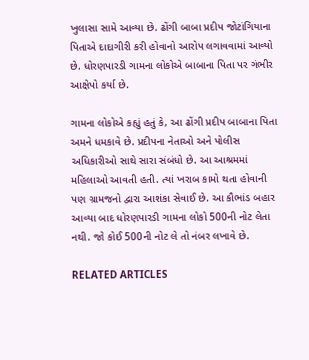ખુલાસા સામે આવ્યા છે. ઢોંગી બાબા પ્રદીપ જોટાંગિયાના પિતાએ દાદાગીરી કરી હોવાનો આરોપ લગાવવામાં આવ્યો છે. ધોરણપારડી ગામના લોકોએ બાબાના પિતા પર ગંભીર આક્ષેપો કર્યા છે.

ગામના લોકોએ કહ્યું હતું કે, આ ઢોંગી પ્રદીપ બાબાના પિતા અમને ધમકાવે છે. પ્રદીપના નેતાઓ અને પોલીસ અધિકારીઓ સાથે સારા સંબંધો છે. આ આશ્રમમાં મહિલાઓ આવતી હતી. ત્યાં ખરાબ કામો થતા હોવાની પણ ગ્રામજનો દ્વારા આશંકા સેવાઈ છે. આ કૌભાંડ બહાર આવ્યા બાદ ધોરણપારડી ગામના લોકો 500ની નોટ લેતા નથી. જો કોઈ 500ની નોટ લે તો નંબર લખાવે છે.

RELATED ARTICLES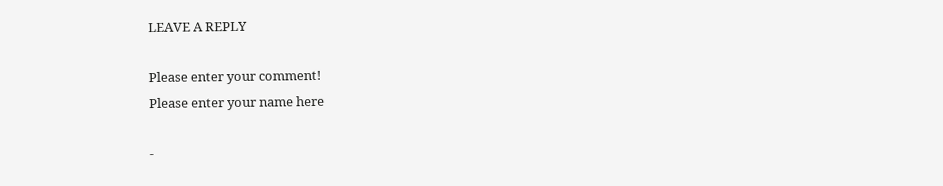LEAVE A REPLY

Please enter your comment!
Please enter your name here

-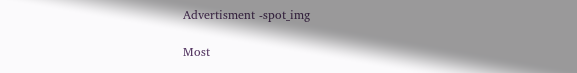Advertisment -spot_img

Most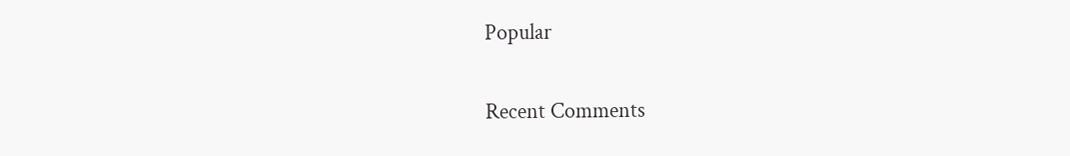Popular

Recent Comments